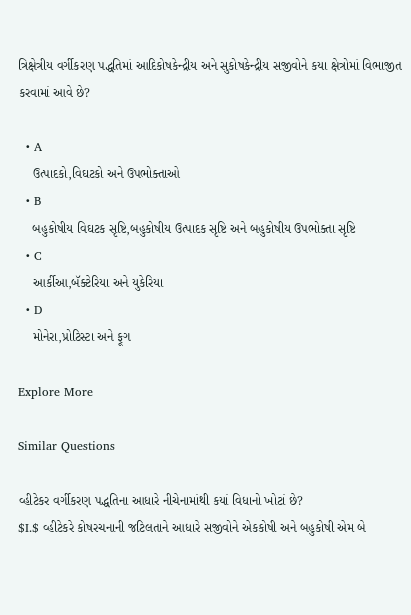ત્રિક્ષેત્રીય વર્ગીકરણ પદ્ધતિમાં આદિકોષકેન્દ્રીય અને સુકોષકેન્દ્રીય સજીવોને કયા ક્ષેત્રોમાં વિભાજીત કરવામાં આવે છે?

  • A
    ઉત્પાદકો,વિઘટકો અને ઉપભોક્તાઓ
  • B
    બહુકોષીય વિઘટક સૃષ્ટિ,બહુકોષીય ઉત્પાદક સૃષ્ટિ અને બહુકોષીય ઉપભોક્તા સૃષ્ટિ
  • C
    આર્કીઆ,બૅક્ટેરિયા અને યુકેરિયા
  • D
    મોનેરા,પ્રોટિસ્ટા અને ફૂગ

Explore More

Similar Questions

વ્હીટેકર વર્ગીકરણ પદ્ધતિના આધારે નીચેનામાંથી કયાં વિધાનો ખોટાં છે?
$I.$ વ્હીટેકરે કોષરચનાની જટિલતાને આધારે સજીવોને એકકોષી અને બહુકોષી એમ બે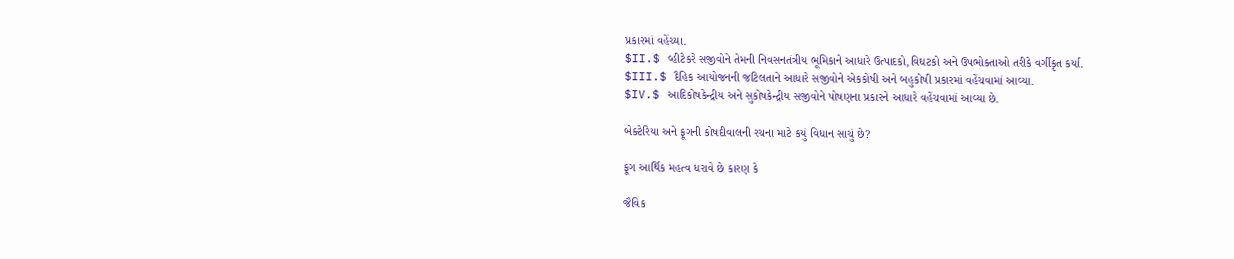પ્રકારમાં વહેંચ્યા.
$II.$ વ્હીટેકરે સજીવોને તેમની નિવસનતંત્રીય ભૂમિકાને આધારે ઉત્પાદકો,વિઘટકો અને ઉપભોક્તાઓ તરીકે વર્ગીકૃત કર્યા.
$III.$ દૈહિક આયોજનની જટિલતાને આધારે સજીવોને એકકોષી અને બહુકોષી પ્રકારમાં વહેંચવામાં આવ્યા.
$IV.$ આદિકોષકેન્દ્રીય અને સુકોષકેન્દ્રીય સજીવોને પોષણના પ્રકારને આધારે વહેંચવામાં આવ્યા છે.

બેક્ટેરિયા અને ફૂગની કોષદીવાલની રચના માટે કયું વિધાન સાચું છે?

ફૂગ આર્થિક મહત્વ ધરાવે છે કારણ કે

જૈવિક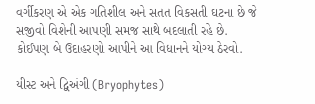વર્ગીકરણ એ એક ગતિશીલ અને સતત વિકસતી ઘટના છે જે સજીવો વિશેની આપણી સમજ સાથે બદલાતી રહે છે. કોઈપણ બે ઉદાહરણો આપીને આ વિધાનને યોગ્ય ઠેરવો.

યીસ્ટ અને દ્વિઅંગી (Bryophytes)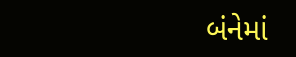બંનેમાં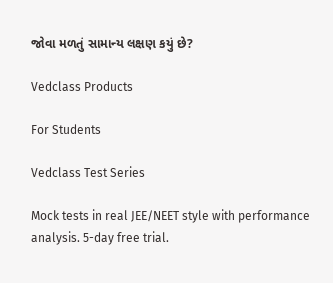જોવા મળતું સામાન્ય લક્ષણ કયું છે?

Vedclass Products

For Students

Vedclass Test Series

Mock tests in real JEE/NEET style with performance analysis. 5-day free trial.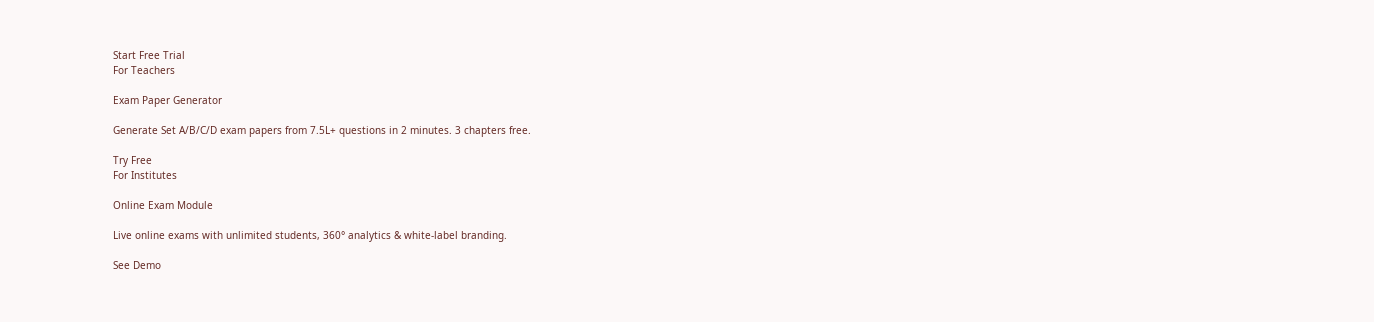Start Free Trial
For Teachers

Exam Paper Generator

Generate Set A/B/C/D exam papers from 7.5L+ questions in 2 minutes. 3 chapters free.

Try Free
For Institutes

Online Exam Module

Live online exams with unlimited students, 360° analytics & white-label branding.

See Demo